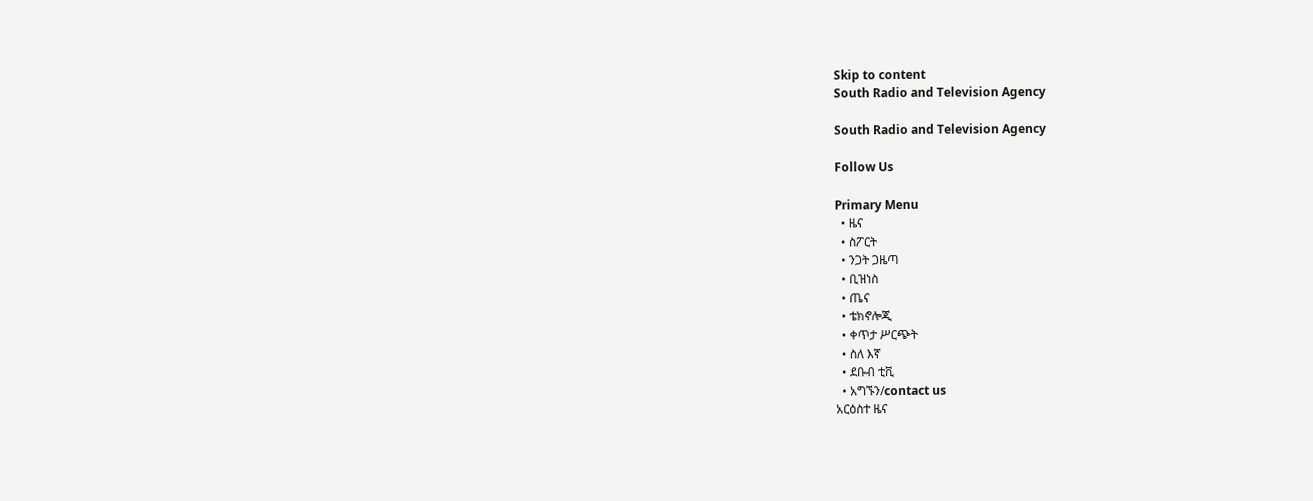Skip to content
South Radio and Television Agency

South Radio and Television Agency

Follow Us

Primary Menu
  • ዜና
  • ስፖርት
  • ንጋት ጋዜጣ
  • ቢዝነስ
  • ጤና
  • ቴክኖሎጂ
  • ቀጥታ ሥርጭት
  • ስለ እኛ
  • ደቡብ ቲቪ
  • አግኙን/contact us
አርዕስተ ዜና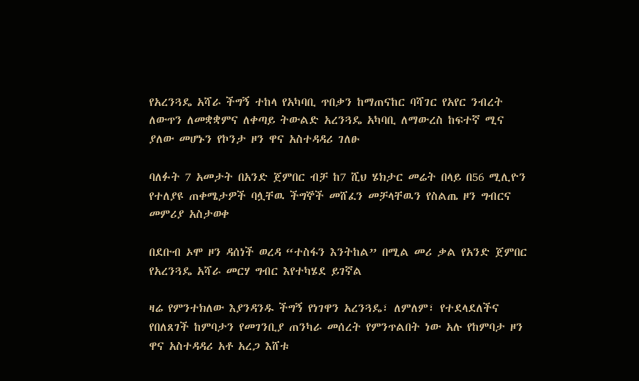የአረንጓዴ አሻራ ችግኝ ተከላ የአካባቢ ጥበቃን ከማጠናከር ባሻገር የአየር ንብረት ለውጥን ለመቋቋምና ለቀጣይ ትውልድ አረንጓዴ አካባቢ ለማውረስ ከፍተኛ ሚና ያለው መሆኑን የኮንታ ዞን ዋና አስተዳዳሪ ገለፁ

ባለፉት 7 አመታት በአንድ ጀምበር ብቻ ከ7 ሺህ ሄክታር መሬት በላይ በ56 ሚሊዮን የተለያዩ ጠቀሜታዎች ባሏቸዉ ችግኞች መሸፈን መቻላቸዉን የስልጤ ዞን ግብርና መምሪያ አስታወቀ

በደቡብ ኦሞ ዞን ዳሰነች ወረዳ “ተስፋን እንትከል” በሚል መሪ ቃል የአንድ ጀምበር የአረንጓዴ አሻራ መርሃ ግብር እየተካሄደ ይገኛል

ዛሬ የምንተክለው እያንዳንዱ ችግኝ የነገዋን አረንጓዴ፣ ለምለም፣ የተደላደለችና የበለጸገች ከምባታን የመገንቢያ ጠንካራ መሰረት የምንጥልበት ነው አሉ የከምባታ ዞን ዋና አስተዳዳሪ አቶ አረጋ እሸቱ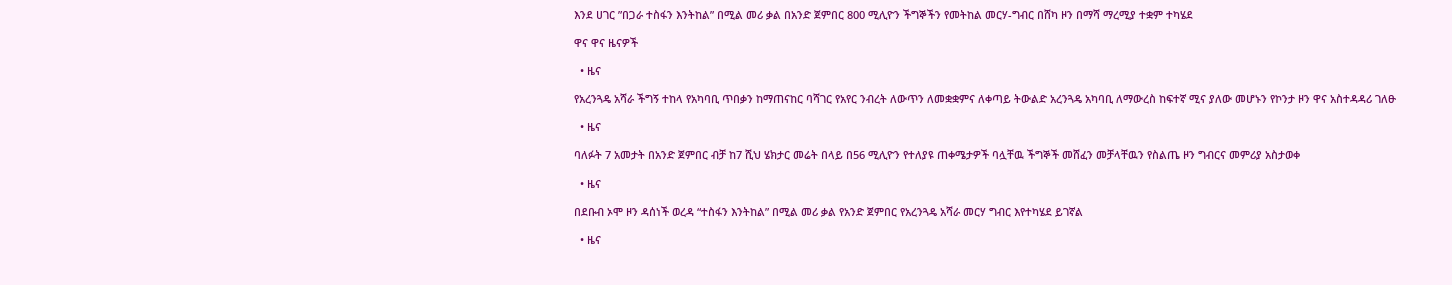እንደ ሀገር ”በጋራ ተስፋን እንትከል” በሚል መሪ ቃል በአንድ ጀምበር 800 ሚሊዮን ችግኞችን የመትከል መርሃ-ግብር በሸካ ዞን በማሻ ማረሚያ ተቋም ተካሄደ

ዋና ዋና ዜናዎች

  • ዜና

የአረንጓዴ አሻራ ችግኝ ተከላ የአካባቢ ጥበቃን ከማጠናከር ባሻገር የአየር ንብረት ለውጥን ለመቋቋምና ለቀጣይ ትውልድ አረንጓዴ አካባቢ ለማውረስ ከፍተኛ ሚና ያለው መሆኑን የኮንታ ዞን ዋና አስተዳዳሪ ገለፁ

  • ዜና

ባለፉት 7 አመታት በአንድ ጀምበር ብቻ ከ7 ሺህ ሄክታር መሬት በላይ በ56 ሚሊዮን የተለያዩ ጠቀሜታዎች ባሏቸዉ ችግኞች መሸፈን መቻላቸዉን የስልጤ ዞን ግብርና መምሪያ አስታወቀ

  • ዜና

በደቡብ ኦሞ ዞን ዳሰነች ወረዳ “ተስፋን እንትከል” በሚል መሪ ቃል የአንድ ጀምበር የአረንጓዴ አሻራ መርሃ ግብር እየተካሄደ ይገኛል

  • ዜና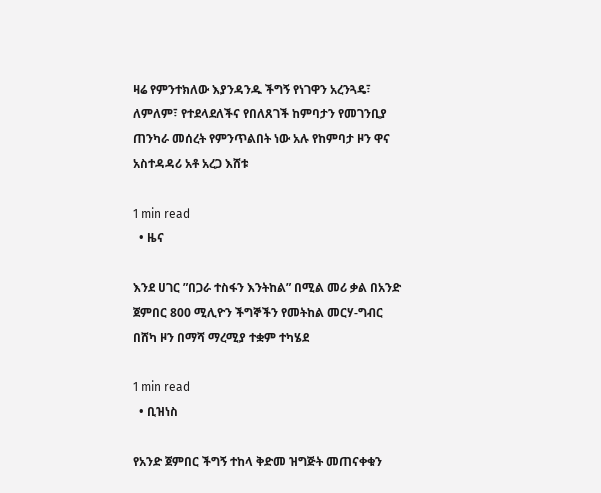ዛሬ የምንተክለው እያንዳንዱ ችግኝ የነገዋን አረንጓዴ፣ ለምለም፣ የተደላደለችና የበለጸገች ከምባታን የመገንቢያ ጠንካራ መሰረት የምንጥልበት ነው አሉ የከምባታ ዞን ዋና አስተዳዳሪ አቶ አረጋ እሸቱ

1 min read
  • ዜና

እንደ ሀገር ”በጋራ ተስፋን እንትከል” በሚል መሪ ቃል በአንድ ጀምበር 800 ሚሊዮን ችግኞችን የመትከል መርሃ-ግብር በሸካ ዞን በማሻ ማረሚያ ተቋም ተካሄደ

1 min read
  • ቢዝነስ

የአንድ ጀምበር ችግኝ ተከላ ቅድመ ዝግጅት መጠናቀቁን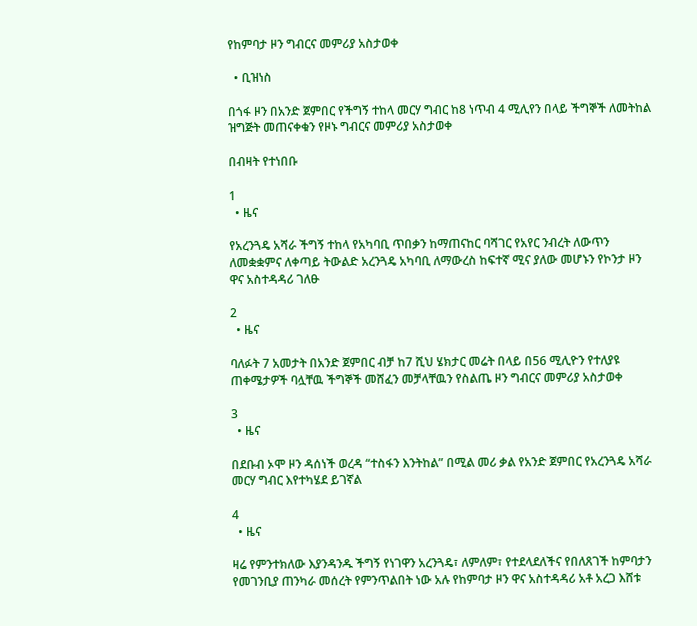የከምባታ ዞን ግብርና መምሪያ አስታወቀ

  • ቢዝነስ

በጎፋ ዞን በአንድ ጀምበር የችግኝ ተከላ መርሃ ግብር ከ8 ነጥብ 4 ሚሊየን በላይ ችግኞች ለመትከል ዝግጅት መጠናቀቁን የዞኑ ግብርና መምሪያ አስታወቀ

በብዛት የተነበቡ

1
  • ዜና

የአረንጓዴ አሻራ ችግኝ ተከላ የአካባቢ ጥበቃን ከማጠናከር ባሻገር የአየር ንብረት ለውጥን ለመቋቋምና ለቀጣይ ትውልድ አረንጓዴ አካባቢ ለማውረስ ከፍተኛ ሚና ያለው መሆኑን የኮንታ ዞን ዋና አስተዳዳሪ ገለፁ

2
  • ዜና

ባለፉት 7 አመታት በአንድ ጀምበር ብቻ ከ7 ሺህ ሄክታር መሬት በላይ በ56 ሚሊዮን የተለያዩ ጠቀሜታዎች ባሏቸዉ ችግኞች መሸፈን መቻላቸዉን የስልጤ ዞን ግብርና መምሪያ አስታወቀ

3
  • ዜና

በደቡብ ኦሞ ዞን ዳሰነች ወረዳ “ተስፋን እንትከል” በሚል መሪ ቃል የአንድ ጀምበር የአረንጓዴ አሻራ መርሃ ግብር እየተካሄደ ይገኛል

4
  • ዜና

ዛሬ የምንተክለው እያንዳንዱ ችግኝ የነገዋን አረንጓዴ፣ ለምለም፣ የተደላደለችና የበለጸገች ከምባታን የመገንቢያ ጠንካራ መሰረት የምንጥልበት ነው አሉ የከምባታ ዞን ዋና አስተዳዳሪ አቶ አረጋ እሸቱ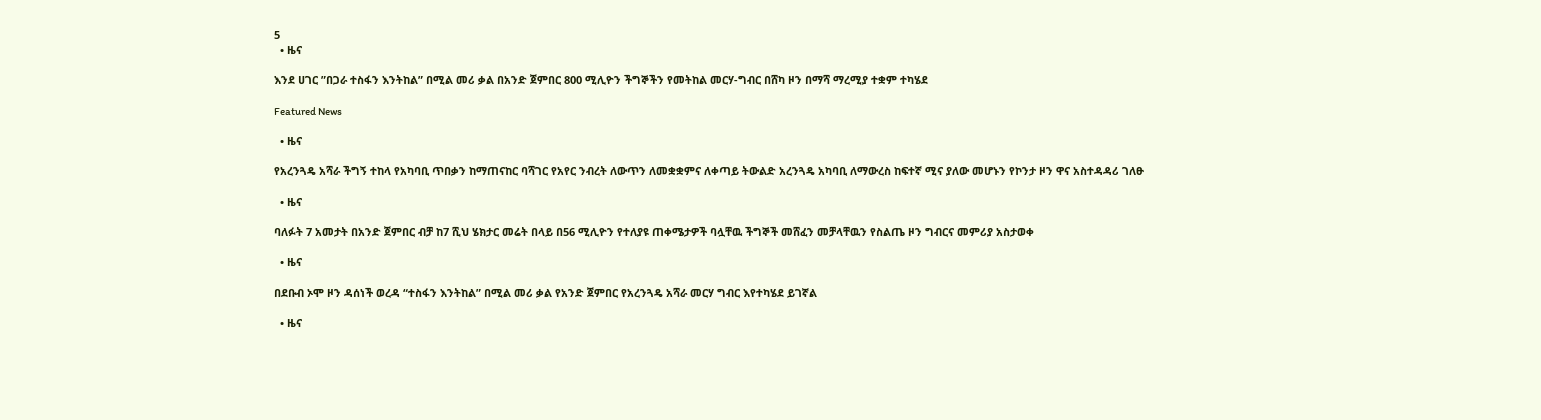5
  • ዜና

እንደ ሀገር ”በጋራ ተስፋን እንትከል” በሚል መሪ ቃል በአንድ ጀምበር 800 ሚሊዮን ችግኞችን የመትከል መርሃ-ግብር በሸካ ዞን በማሻ ማረሚያ ተቋም ተካሄደ

Featured News

  • ዜና

የአረንጓዴ አሻራ ችግኝ ተከላ የአካባቢ ጥበቃን ከማጠናከር ባሻገር የአየር ንብረት ለውጥን ለመቋቋምና ለቀጣይ ትውልድ አረንጓዴ አካባቢ ለማውረስ ከፍተኛ ሚና ያለው መሆኑን የኮንታ ዞን ዋና አስተዳዳሪ ገለፁ

  • ዜና

ባለፉት 7 አመታት በአንድ ጀምበር ብቻ ከ7 ሺህ ሄክታር መሬት በላይ በ56 ሚሊዮን የተለያዩ ጠቀሜታዎች ባሏቸዉ ችግኞች መሸፈን መቻላቸዉን የስልጤ ዞን ግብርና መምሪያ አስታወቀ

  • ዜና

በደቡብ ኦሞ ዞን ዳሰነች ወረዳ “ተስፋን እንትከል” በሚል መሪ ቃል የአንድ ጀምበር የአረንጓዴ አሻራ መርሃ ግብር እየተካሄደ ይገኛል

  • ዜና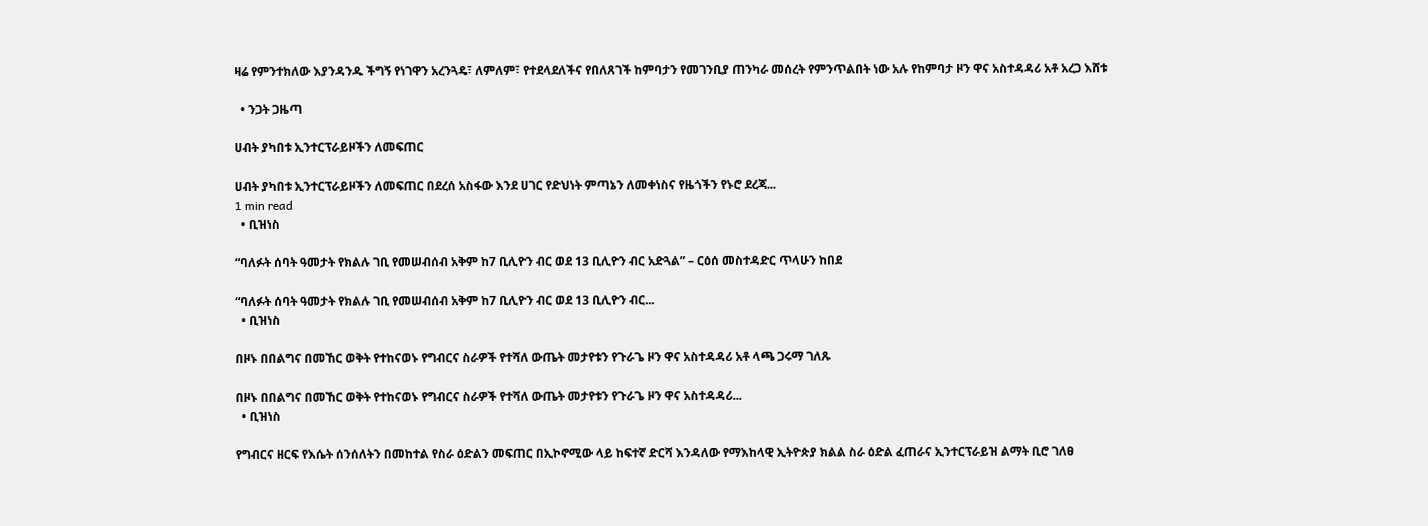ዛሬ የምንተክለው እያንዳንዱ ችግኝ የነገዋን አረንጓዴ፣ ለምለም፣ የተደላደለችና የበለጸገች ከምባታን የመገንቢያ ጠንካራ መሰረት የምንጥልበት ነው አሉ የከምባታ ዞን ዋና አስተዳዳሪ አቶ አረጋ እሸቱ

  • ንጋት ጋዜጣ

ሀብት ያካበቱ ኢንተርፕራይዞችን ለመፍጠር

ሀብት ያካበቱ ኢንተርፕራይዞችን ለመፍጠር በደረሰ አስፋው እንደ ሀገር የድህነት ምጣኔን ለመቀነስና የዜጎችን የኑሮ ደረጃ...
1 min read
  • ቢዝነስ

“ባለፉት ሰባት ዓመታት የክልሉ ገቢ የመሠብሰብ አቅም ከ7 ቢሊዮን ብር ወደ 13 ቢሊዮን ብር አድጓል” – ርዕሰ መስተዳድር ጥላሁን ከበደ

“ባለፉት ሰባት ዓመታት የክልሉ ገቢ የመሠብሰብ አቅም ከ7 ቢሊዮን ብር ወደ 13 ቢሊዮን ብር...
  • ቢዝነስ

በዞኑ በበልግና በመኸር ወቅት የተከናወኑ የግብርና ስራዎች የተሻለ ውጤት መታየቱን የጉራጌ ዞን ዋና አስተዳዳሪ አቶ ላጫ ጋሩማ ገለጹ

በዞኑ በበልግና በመኸር ወቅት የተከናወኑ የግብርና ስራዎች የተሻለ ውጤት መታየቱን የጉራጌ ዞን ዋና አስተዳዳሪ...
  • ቢዝነስ

የግብርና ዘርፍ የእሴት ሰንሰለትን በመከተል የስራ ዕድልን መፍጠር በኢኮኖሚው ላይ ከፍተኛ ድርሻ እንዳለው የማእከላዊ ኢትዮጵያ ክልል ስራ ዕድል ፈጠራና ኢንተርፕራይዝ ልማት ቢሮ ገለፀ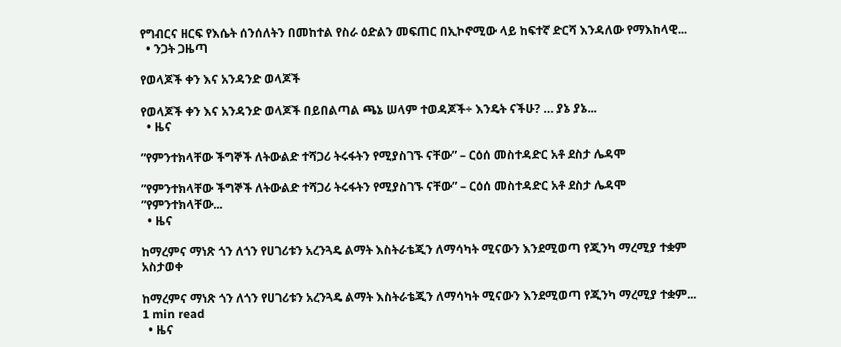የግብርና ዘርፍ የእሴት ሰንሰለትን በመከተል የስራ ዕድልን መፍጠር በኢኮኖሚው ላይ ከፍተኛ ድርሻ እንዳለው የማእከላዊ...
  • ንጋት ጋዜጣ

የወላጆች ቀን እና አንዳንድ ወላጆች

የወላጆች ቀን እና አንዳንድ ወላጆች በይበልጣል ጫኔ ሠላም ተወዳጆች÷ እንዴት ናችሁ? … ያኔ ያኔ...
  • ዜና

”የምንተክላቸው ችግኞች ለትውልድ ተሻጋሪ ትሩፋትን የሚያስገኙ ናቸው” – ርዕሰ መስተዳድር አቶ ደስታ ሌዳሞ

”የምንተክላቸው ችግኞች ለትውልድ ተሻጋሪ ትሩፋትን የሚያስገኙ ናቸው” – ርዕሰ መስተዳድር አቶ ደስታ ሌዳሞ ”የምንተክላቸው...
  • ዜና

ከማረምና ማነጽ ጎን ለጎን የሀገሪቱን አረንጓዴ ልማት እስትራቴጂን ለማሳካት ሚናውን እንደሚወጣ የጂንካ ማረሚያ ተቋም አስታወቀ

ከማረምና ማነጽ ጎን ለጎን የሀገሪቱን አረንጓዴ ልማት እስትራቴጂን ለማሳካት ሚናውን እንደሚወጣ የጂንካ ማረሚያ ተቋም...
1 min read
  • ዜና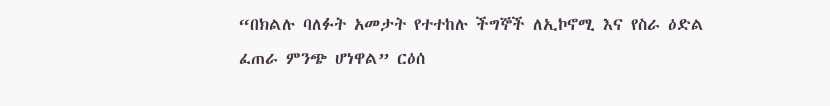“በክልሉ ባለፉት አመታት የተተከሉ ችግኞች ለኢኮኖሚ እና የስራ ዕድል ፈጠራ ምንጭ ሆነዋል” ርዕሰ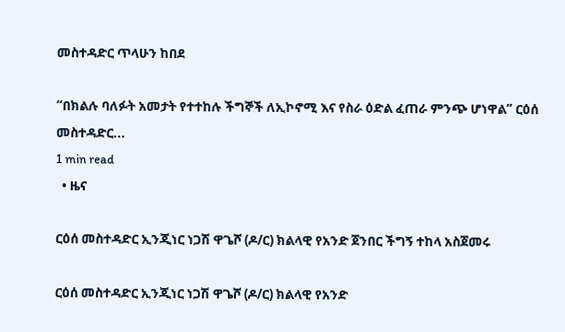መስተዳድር ጥላሁን ከበደ

“በክልሉ ባለፉት አመታት የተተከሉ ችግኞች ለኢኮኖሚ እና የስራ ዕድል ፈጠራ ምንጭ ሆነዋል” ርዕሰ መስተዳድር...
1 min read
  • ዜና

ርዕሰ መስተዳድር ኢንጂነር ነጋሽ ዋጌሾ (ዶ/ር) ክልላዊ የአንድ ጀንበር ችግኝ ተከላ አስጀመሩ

ርዕሰ መስተዳድር ኢንጂነር ነጋሽ ዋጌሾ (ዶ/ር) ክልላዊ የአንድ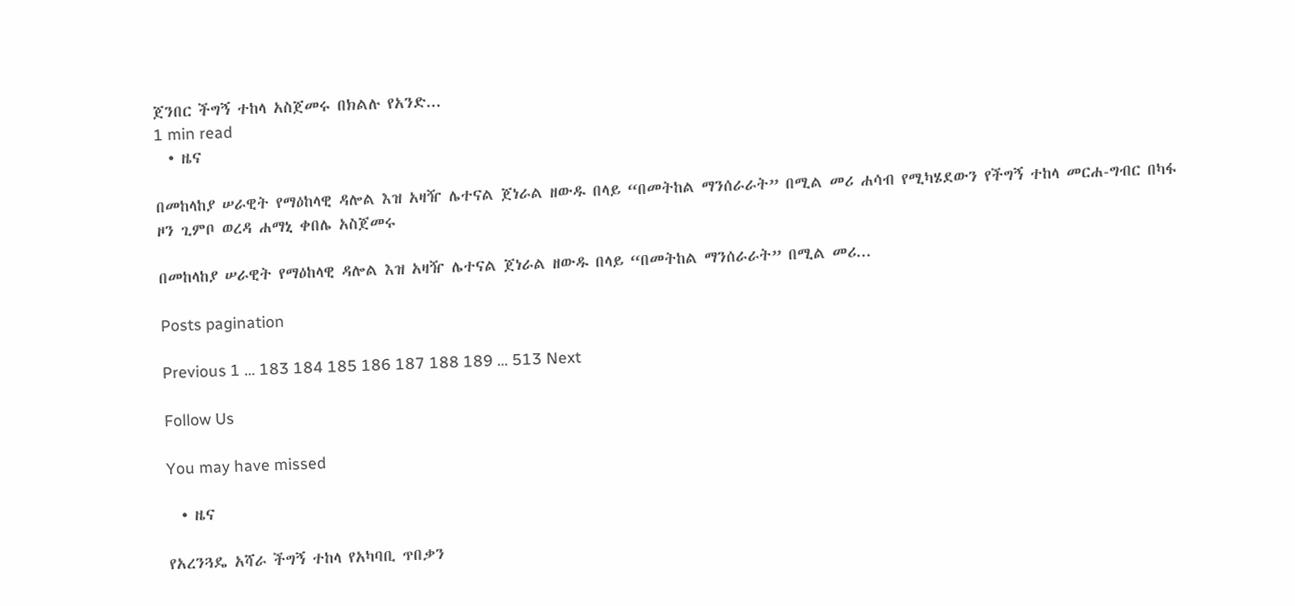ጀንበር ችግኝ ተከላ አስጀመሩ በክልሉ የአንድ...
1 min read
  • ዜና

በመከላከያ ሠራዊት የማዕከላዊ ዳሎል እዝ አዛዥ ሌተናል ጀነራል ዘውዱ በላይ “በመትከል ማንሰራራት” በሚል መሪ ሐሳብ የሚካሄደውን የችግኝ ተከላ መርሐ-ግብር በካፋ ዞን ጊምቦ ወረዳ ሐማኒ ቀበሌ አስጀመሩ

በመከላከያ ሠራዊት የማዕከላዊ ዳሎል እዝ አዛዥ ሌተናል ጀነራል ዘውዱ በላይ “በመትከል ማንሰራራት” በሚል መሪ...

Posts pagination

Previous 1 … 183 184 185 186 187 188 189 … 513 Next

Follow Us

You may have missed

  • ዜና

የአረንጓዴ አሻራ ችግኝ ተከላ የአካባቢ ጥበቃን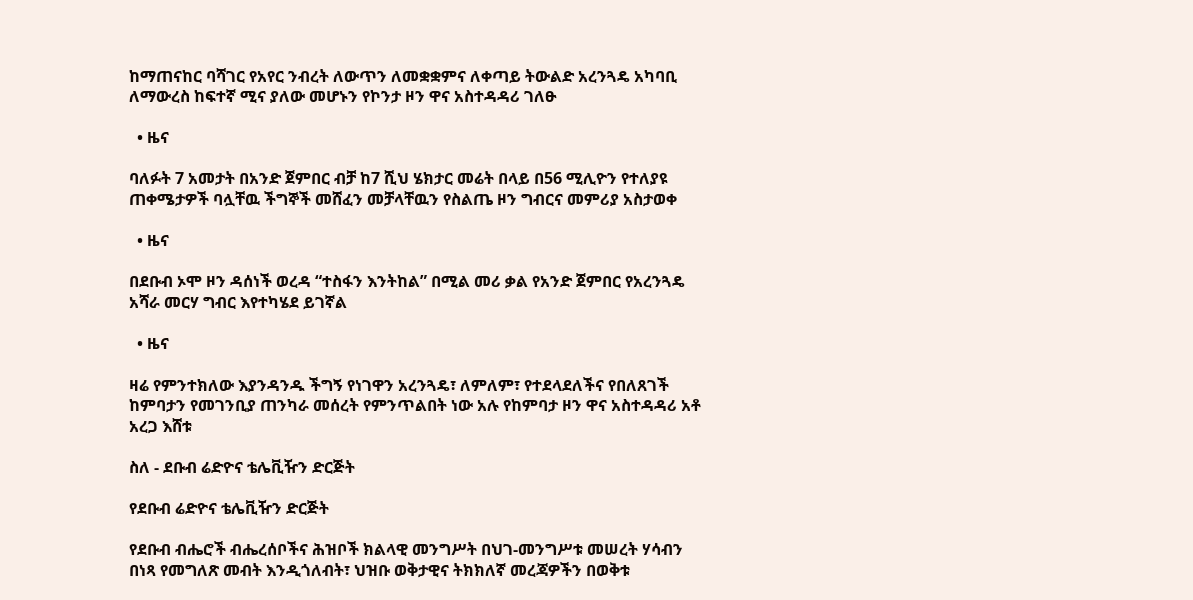ከማጠናከር ባሻገር የአየር ንብረት ለውጥን ለመቋቋምና ለቀጣይ ትውልድ አረንጓዴ አካባቢ ለማውረስ ከፍተኛ ሚና ያለው መሆኑን የኮንታ ዞን ዋና አስተዳዳሪ ገለፁ

  • ዜና

ባለፉት 7 አመታት በአንድ ጀምበር ብቻ ከ7 ሺህ ሄክታር መሬት በላይ በ56 ሚሊዮን የተለያዩ ጠቀሜታዎች ባሏቸዉ ችግኞች መሸፈን መቻላቸዉን የስልጤ ዞን ግብርና መምሪያ አስታወቀ

  • ዜና

በደቡብ ኦሞ ዞን ዳሰነች ወረዳ “ተስፋን እንትከል” በሚል መሪ ቃል የአንድ ጀምበር የአረንጓዴ አሻራ መርሃ ግብር እየተካሄደ ይገኛል

  • ዜና

ዛሬ የምንተክለው እያንዳንዱ ችግኝ የነገዋን አረንጓዴ፣ ለምለም፣ የተደላደለችና የበለጸገች ከምባታን የመገንቢያ ጠንካራ መሰረት የምንጥልበት ነው አሉ የከምባታ ዞን ዋና አስተዳዳሪ አቶ አረጋ እሸቱ

ስለ - ደቡብ ሬድዮና ቴሌቪዥን ድርጅት

የደቡብ ሬድዮና ቴሌቪዥን ድርጅት

የደቡብ ብሔሮች ብሔረሰቦችና ሕዝቦች ክልላዊ መንግሥት በህገ-መንግሥቱ መሠረት ሃሳብን በነጻ የመግለጽ መብት እንዲጎለብት፣ ህዝቡ ወቅታዊና ትክክለኛ መረጃዎችን በወቅቱ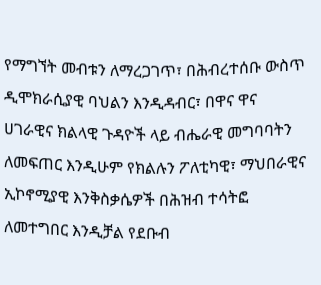የማግኘት መብቱን ለማረጋገጥ፣ በሕብረተሰቡ ውስጥ ዲሞክራሲያዊ ባህልን እንዲዳብር፣ በዋና ዋና ሀገራዊና ክልላዊ ጉዳዮች ላይ ብሔራዊ መግባባትን ለመፍጠር እንዲሁም የክልሉን ፖለቲካዊ፣ ማህበራዊና ኢኮኖሚያዊ እንቅስቃሴዎች በሕዝብ ተሳትፎ ለመተግበር እንዲቻል የደቡብ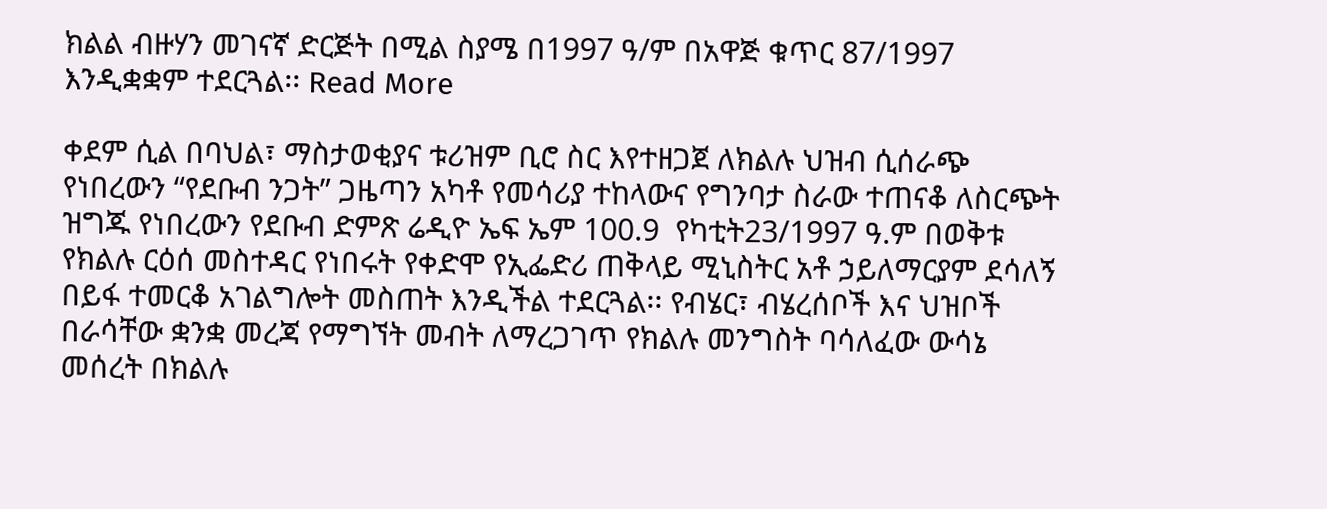ክልል ብዙሃን መገናኛ ድርጅት በሚል ስያሜ በ1997 ዓ/ም በአዋጅ ቁጥር 87/1997 እንዲቋቋም ተደርጓል፡፡ Read More

ቀደም ሲል በባህል፣ ማስታወቂያና ቱሪዝም ቢሮ ስር እየተዘጋጀ ለክልሉ ህዝብ ሲሰራጭ የነበረውን “የደቡብ ንጋት” ጋዜጣን አካቶ የመሳሪያ ተከላውና የግንባታ ስራው ተጠናቆ ለስርጭት ዝግጁ የነበረውን የደቡብ ድምጽ ሬዲዮ ኤፍ ኤም 100.9  የካቲት23/1997 ዓ.ም በወቅቱ የክልሉ ርዕሰ መስተዳር የነበሩት የቀድሞ የኢፌድሪ ጠቅላይ ሚኒስትር አቶ ኃይለማርያም ደሳለኝ በይፋ ተመርቆ አገልግሎት መስጠት እንዲችል ተደርጓል፡፡ የብሄር፣ ብሄረሰቦች እና ህዝቦች በራሳቸው ቋንቋ መረጃ የማግኘት መብት ለማረጋገጥ የክልሉ መንግስት ባሳለፈው ውሳኔ መሰረት በክልሉ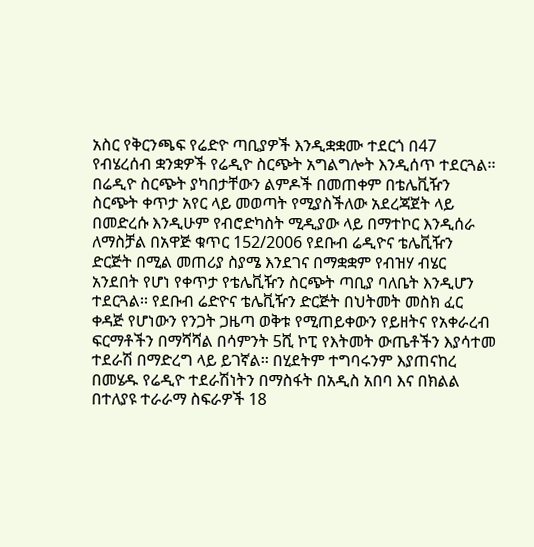አስር የቅርንጫፍ የሬድዮ ጣቢያዎች እንዲቋቋሙ ተደርጎ በ47 የብሄረሰብ ቋንቋዎች የሬዲዮ ስርጭት አግልግሎት እንዲሰጥ ተደርጓል፡፡ በሬዲዮ ስርጭት ያካበታቸውን ልምዶች በመጠቀም በቴሌቪዥን ስርጭት ቀጥታ አየር ላይ መወጣት የሚያስችለው አደረጃጀት ላይ በመድረሱ እንዲሁም የብሮድካስት ሚዲያው ላይ በማተኮር እንዲሰራ ለማስቻል በአዋጅ ቁጥር 152/2006 የደቡብ ሬዲዮና ቴሌቪዥን ድርጅት በሚል መጠሪያ ስያሜ እንደገና በማቋቋም የብዝሃ ብሄር አንደበት የሆነ የቀጥታ የቴሌቪዥን ስርጭት ጣቢያ ባለቤት እንዲሆን ተደርጓል፡፡ የደቡብ ሬድዮና ቴሌቪዥን ድርጅት በህትመት መስክ ፈር ቀዳጅ የሆነውን የንጋት ጋዜጣ ወቅቱ የሚጠይቀውን የይዘትና የአቀራረብ ፍርማቶችን በማሻሻል በሳምንት 5ሺ ኮፒ የእትመት ውጤቶችን እያሳተመ ተደራሽ በማድረግ ላይ ይገኛል፡፡ በሂደትም ተግባሩንም እያጠናከረ በመሄዱ የሬዲዮ ተደራሽነትን በማስፋት በአዲስ አበባ እና በክልል በተለያዩ ተራራማ ስፍራዎች 18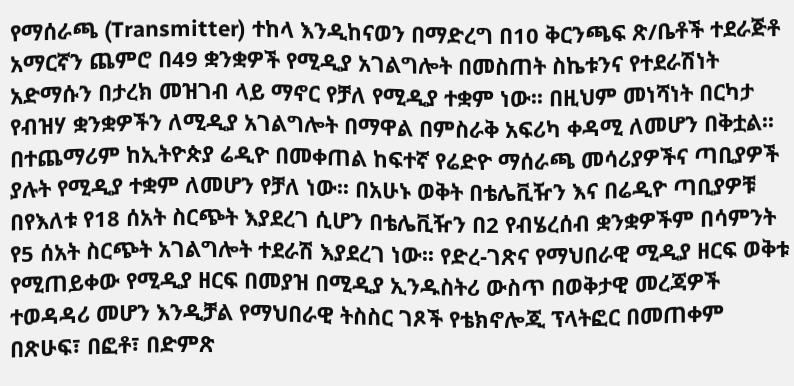የማሰራጫ (Transmitter) ተከላ እንዲከናወን በማድረግ በ10 ቅርንጫፍ ጽ/ቤቶች ተደራጅቶ አማርኛን ጨምሮ በ49 ቋንቋዎች የሚዲያ አገልግሎት በመስጠት ስኬቱንና የተደራሽነት አድማሱን በታረክ መዝገብ ላይ ማኖር የቻለ የሚዲያ ተቋም ነው፡፡ በዚህም መነሻነት በርካታ የብዝሃ ቋንቋዎችን ለሚዲያ አገልግሎት በማዋል በምስራቅ አፍሪካ ቀዳሚ ለመሆን በቅቷል፡፡ በተጨማሪም ከኢትዮጵያ ሬዲዮ በመቀጠል ከፍተኛ የሬድዮ ማሰራጫ መሳሪያዎችና ጣቢያዎች ያሉት የሚዲያ ተቋም ለመሆን የቻለ ነው፡፡ በአሁኑ ወቅት በቴሌቪዥን እና በሬዲዮ ጣቢያዎቹ በየእለቱ የ18 ሰአት ስርጭት እያደረገ ሲሆን በቴሌቪዥን በ2 የብሄረሰብ ቋንቋዎችም በሳምንት የ5 ሰአት ስርጭት አገልግሎት ተደራሽ እያደረገ ነው፡፡ የድረ-ገጽና የማህበራዊ ሚዲያ ዘርፍ ወቅቱ የሚጠይቀው የሚዲያ ዘርፍ በመያዝ በሚዲያ ኢንዱስትሪ ውስጥ በወቅታዊ መረጃዎች ተወዳዳሪ መሆን እንዲቻል የማህበራዊ ትስስር ገጾች የቴክኖሎጂ ፕላትፎር በመጠቀም በጽሁፍ፣ በፎቶ፣ በድምጽ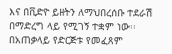እና በቪድዮ ይዘትን ለማህበረሰቡ ተደራሽ በማድረግ ላይ የሚገኝ ተቋም ነው፡፡ በአጠቃላይ የድርጅቱ የመፈጸም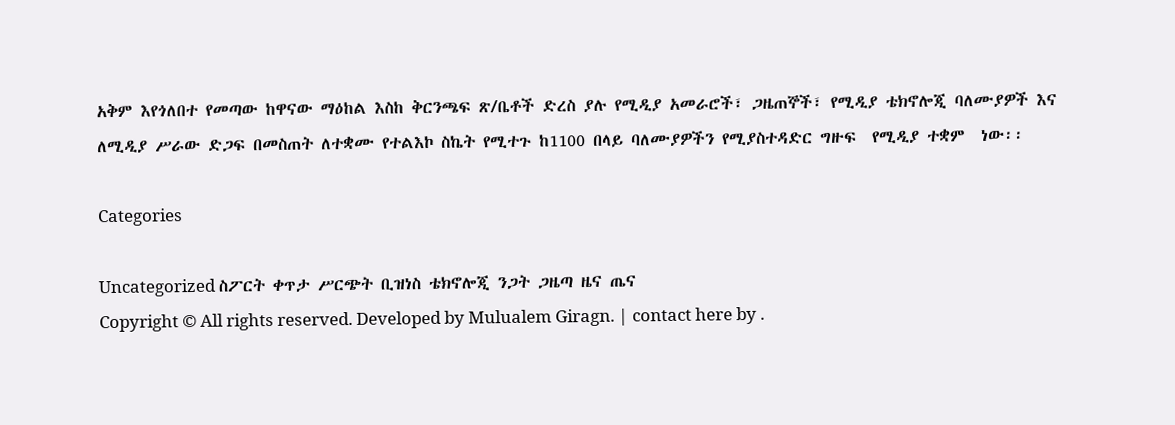አቅም እየጎለበተ የመጣው ከዋናው ማዕከል እስከ ቅርንጫፍ ጽ/ቤቶች ድረስ ያሉ የሚዲያ አመራሮች፣ ጋዜጠኞች፣ የሚዲያ ቴክኖሎጂ ባለሙያዎች እና ለሚዲያ ሥራው ድጋፍ በመስጠት ለተቋሙ የተልእኮ ስኬት የሚተጉ ከ1100 በላይ ባለሙያዎችን የሚያስተዳድር ግዙፍ  የሚዲያ ተቋም  ነው፡፡

Categories

Uncategorized ስፖርት ቀጥታ ሥርጭት ቢዝነስ ቴክኖሎጂ ንጋት ጋዜጣ ዜና ጤና
Copyright © All rights reserved. Developed by Mulualem Giragn. | contact here by .